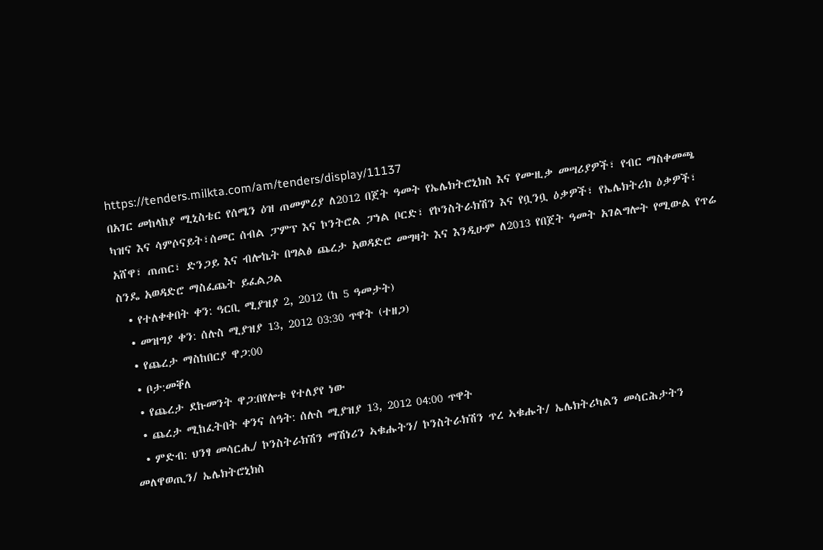https://tenders.milkta.com/am/tenders/display/11137
በአገር መከላከያ ሚኒስቴር የሰሜን ዕዝ ጠመምሪያ ለ2012 በጀት ዓመት የኤሌክትሮኒክስ እና የሙዚቃ መሣሪያዎች፣ የብር ማስቀመጫ ካዝና እና ሳምሶናይት፣ሰመር ሰብል ፓምፕ እና ኮንትሮል ፓነል ቦርድ፣ የኮንስትራክሽን እና የቧንቧ ዕቃዎች፣ የኤሌክትሪክ ዕቃዎች፣ አሸዋ፣ ጠጠር፣ ድንጋይ እና ብሎኬት በግልፅ ጨረታ አወዳድሮ መግዛት እና እንዲሁም ለ2013 የበጀት ዓመት አገልግሎት የሚውል የጥሬ ስንዴ አወዳድሮ ማስፈጨት ይፈልጋል
  • የተለቀቀበት ቀን: ዓርቢ ሚያዝያ 2, 2012 (ከ 5 ዓመታት)
  • መዝግያ ቀን: ሰሉስ ሚያዝያ 13, 2012 03:30 ጥዋት (ተዘጋ)
  • የጨረታ ማስከበርያ ዋጋ:00
  • ቦታ:መቐለ
  • የጨረታ ደኩመንት ዋጋ:በየሎቱ የተለያየ ነው
  • ጨረታ ሚከፈትበት ቀንና ሰዓት: ሰሉስ ሚያዝያ 13, 2012 04:00 ጥዋት
  • ምድብ: ህንፃ መሳርሒ/ ኮንስትራክሽን ማሽነሪን ኣቁሑትን/ ኮንስትራክሽን ጥረ ኣቁሑት/ ኤሌክትሪካልን መሳርሕታትን መለዋወጢን/ ኤሌክትሮኒክስ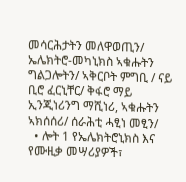መሳርሕታትን መለዋወጢን/ ኤሌክትሮ-መካኒክስ ኣቁሑትን ግልጋሎትን/ ኣቅርቦት ምግቢ / ናይ ቢሮ ፈርኒቸር/ ቅፋሮ ማይ ኢንጂነሪንግ ማሺነሪ, ኣቁሑትን ኣክሰሰሪ/ ሰራሕቲ ሓፂነ መፂን/
  • ሎት 1 የኤሌክትሮኒክስ እና የሙዚቃ መሣሪያዎች፣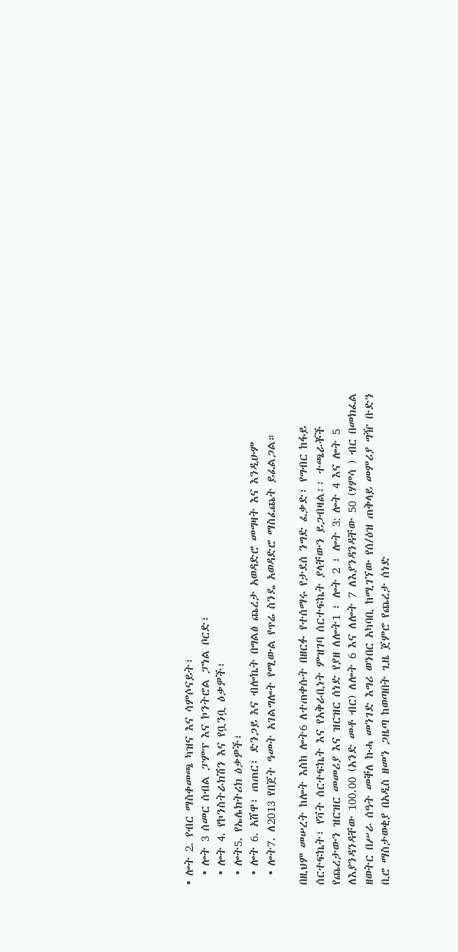• ሎት 2. የብር ማስቀመጫ ካዝና እና ሳምሶናይት፣
  • ሎት 3 ሰመር ሰብል ፓምፕ እና ኮንትሮል ፓነል ቦርድ፣
  • ሎት 4. የኮንስትራክሽን እና የቧንቧ ዕቃዎች፣
  • ሎት5. የኤሌክትሪክ ዕቃዎች፣
  • ሎት 6. አሸዋ፣ ጠጠር፣ ድንጋይ እና ብሎኬት በግልፅ ጨረታ አወዳድሮ መግዛት እና እንዲሁም
  • ሎት7. ለ2013 የበጀት ዓመት አገልግሎት የሚውል የጥሬ ስንዴ አወዳድሮ ማስፈጨት ይፈልጋል።

በዚህም መሠረት ከሎት እስከ ሎት6 ለተጠቀሱት በዘርፉ የተሰማሩ የታደሰ ንግድ ፈቃድ፣ የግብር ከፋይ ሰርተፍኬት፣ የቫት ሰርተፍኬት እና የአቅራቢነት ምዝገባ ሰርተፍኬት ያላቸውን ይጋብዛል፡፡ ተጫራቾች የጨረታውን ዝርዝር መመሪያ እና ዝርዝር ሰነድ የያዘ ለሎት1 ፣ ሎት 2 ፣ ሎት 3: ሎት 4 እና ሎት 5 ለእያንዳንዳቸው 100.00 (አንድ መቶ ብር) ለሎት 6 እና ለሎት 7 ለእያንዳንዳቸው 50 (ሃምሳ ) ብር በመክፈል ዘወትር በሥራ ሰዓት መቐለ ኩሓ መንገድ እግሪ ወንበር አካባቢ ከሚገኘው የሰ/ዕዝ ጠቅላይ መምሪያ ግዥ ቡድን ቢሮ ማስታወቂያ በአዲስ ዘመን ጋዜጣ ከወጣበት ጊዜ ጀምሮ የጨረታ ሰነድ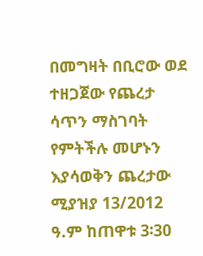በመግዛት በቢሮው ወደ ተዘጋጀው የጨረታ ሳጥን ማስገባት የምትችሉ መሆኑን እያሳወቅን ጨረታው ሚያዝያ 13/2012 ዓ.ም ከጠዋቱ 3፡30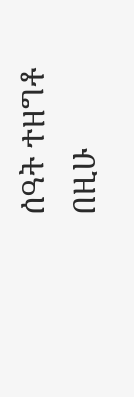ሰዓት ተዘግቶ በዚሁ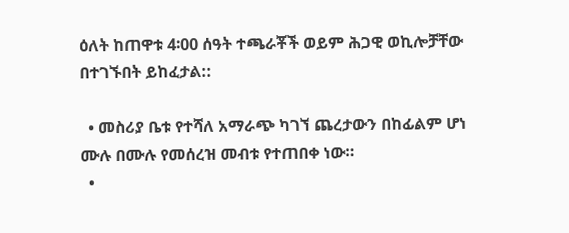ዕለት ከጠዋቱ 4፡00 ሰዓት ተጫራቾች ወይም ሕጋዊ ወኪሎቻቸው በተገኙበት ይከፈታል::

  • መስሪያ ቤቱ የተሻለ አማራጭ ካገኘ ጨረታውን በከፊልም ሆነ ሙሉ በሙሉ የመሰረዝ መብቱ የተጠበቀ ነው።
  •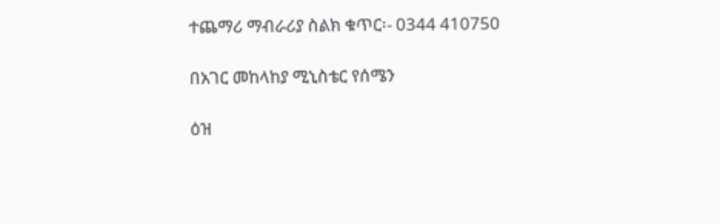ተጨማሪ ማብራሪያ ስልክ ቁጥር፡- 0344 410750

በአገር መከላከያ ሚኒስቴር የሰሜን

ዕዝ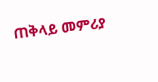ጠቅላይ መምሪያ